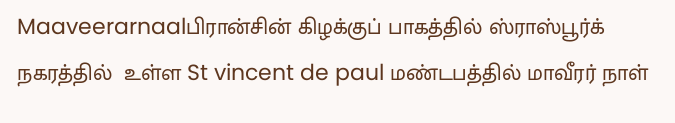Maaveerarnaalபிரான்சின் கிழக்குப் பாகத்தில் ஸ்ராஸ்பூர்க் நகரத்தில்  உள்ள St vincent de paul மண்டபத்தில் மாவீரர் நாள்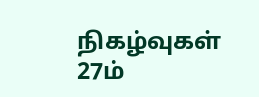நிகழ்வுகள் 27ம்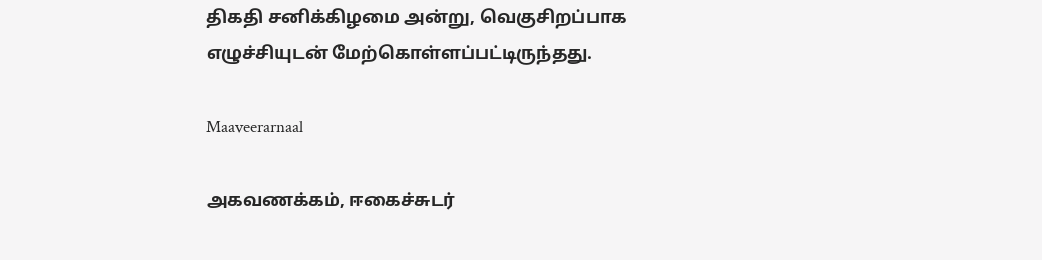திகதி சனிக்கிழமை அன்று, வெகுசிறப்பாக எழுச்சியுடன் மேற்கொள்ளப்பட்டிருந்தது.

Maaveerarnaal

அகவணக்கம், ஈகைச்சுடர்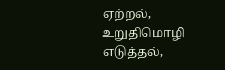ஏற்றல், உறுதிமொழி எடுத்தல்,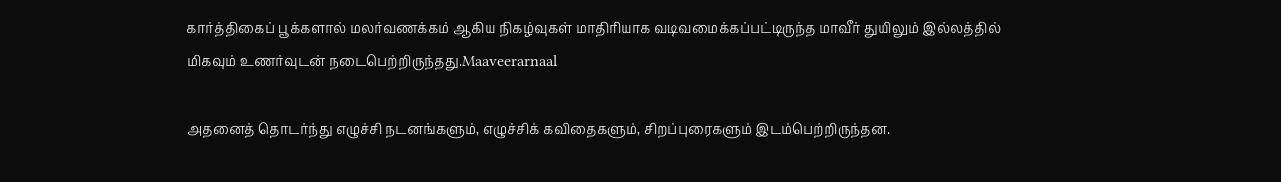கார்த்திகைப் பூக்களால் மலர்வணக்கம் ஆகிய நிகழ்வுகள் மாதிரியாக வடிவமைக்கப்பட்டிருந்த மாவீர் துயிலும் இல்லத்தில் மிகவும் உணர்வுடன் நடைபெற்றிருந்தது.Maaveerarnaal

அதனைத் தொடர்ந்து எழுச்சி நடனங்களும், எழுச்சிக் கவிதைகளும், சிறப்புரைகளும் இடம்பெற்றிருந்தன.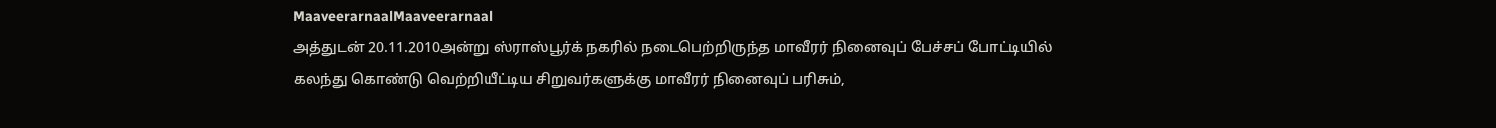MaaveerarnaalMaaveerarnaal
அத்துடன் 20.11.2010அன்று ஸ்ராஸ்பூர்க் நகரில் நடைபெற்றிருந்த மாவீரர் நினைவுப் பேச்சப் போட்டியில் கலந்து கொண்டு வெற்றியீட்டிய சிறுவர்களுக்கு மாவீரர் நினைவுப் பரிசும்,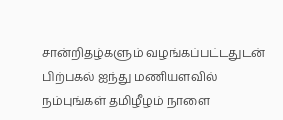சான்றிதழ்களும் வழங்கப்பட்டதுடன் பிற்பகல் ஐந்து மணியளவில் நம்புங்கள் தமிழீழம் நாளை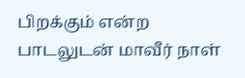பிறக்கும் என்ற பாடலுடன் மாவீர் நாள்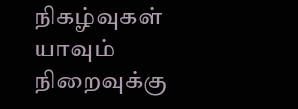நிகழ்வுகள் யாவும் நிறைவுக்கு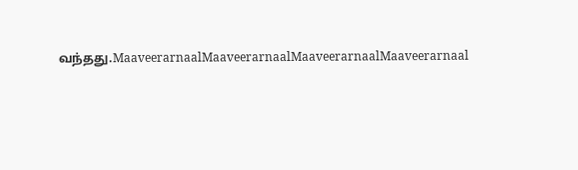வந்தது.MaaveerarnaalMaaveerarnaalMaaveerarnaalMaaveerarnaal